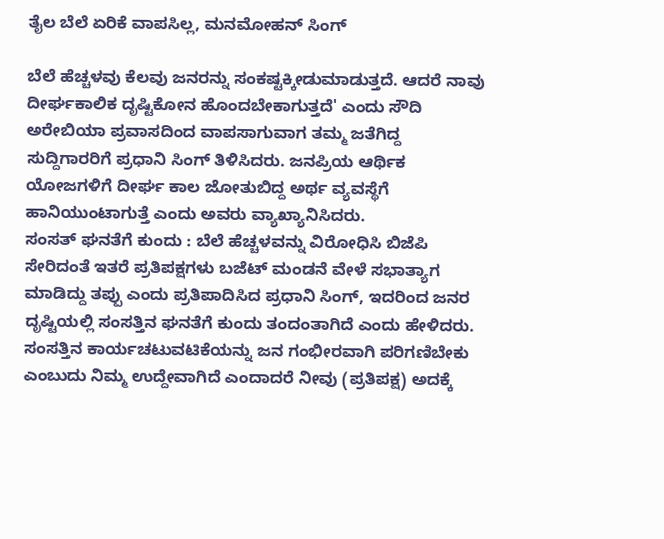ತೈಲ ಬೆಲೆ ಏರಿಕೆ ವಾಪಸಿಲ್ಲ, ಮನಮೋಹನ್ ಸಿಂಗ್

ಬೆಲೆ ಹೆಚ್ಚಳವು ಕೆಲವು ಜನರನ್ನು ಸಂಕಷ್ಟಕ್ಕೀಡುಮಾಡುತ್ತದೆ. ಆದರೆ ನಾವು ದೀರ್ಘಕಾಲಿಕ ದೃಷ್ಟಿಕೋನ ಹೊಂದಬೇಕಾಗುತ್ತದೆ' ಎಂದು ಸೌದಿ ಅರೇಬಿಯಾ ಪ್ರವಾಸದಿಂದ ವಾಪಸಾಗುವಾಗ ತಮ್ಮ ಜತೆಗಿದ್ದ ಸುದ್ದಿಗಾರರಿಗೆ ಪ್ರಧಾನಿ ಸಿಂಗ್ ತಿಳಿಸಿದರು. ಜನಪ್ರಿಯ ಆರ್ಥಿಕ ಯೋಜಗಳಿಗೆ ದೀರ್ಘ ಕಾಲ ಜೋತುಬಿದ್ದ ಅರ್ಥ ವ್ಯವಸ್ಥೆಗೆ ಹಾನಿಯುಂಟಾಗುತ್ತೆ ಎಂದು ಅವರು ವ್ಯಾಖ್ಯಾನಿಸಿದರು.
ಸಂಸತ್ ಘನತೆಗೆ ಕುಂದು : ಬೆಲೆ ಹೆಚ್ಚಳವನ್ನು ವಿರೋಧಿಸಿ ಬಿಜೆಪಿ ಸೇರಿದಂತೆ ಇತರೆ ಪ್ರತಿಪಕ್ಷಗಳು ಬಜೆಟ್ ಮಂಡನೆ ವೇಳೆ ಸಭಾತ್ಯಾಗ ಮಾಡಿದ್ದು ತಪ್ಪು ಎಂದು ಪ್ರತಿಪಾದಿಸಿದ ಪ್ರಧಾನಿ ಸಿಂಗ್, ಇದರಿಂದ ಜನರ ದೃಷ್ಟಿಯಲ್ಲಿ ಸಂಸತ್ತಿನ ಘನತೆಗೆ ಕುಂದು ತಂದಂತಾಗಿದೆ ಎಂದು ಹೇಳಿದರು. ಸಂಸತ್ತಿನ ಕಾರ್ಯಚಟುವಟಿಕೆಯನ್ನು ಜನ ಗಂಭೀರವಾಗಿ ಪರಿಗಣಿಬೇಕು ಎಂಬುದು ನಿಮ್ಮ ಉದ್ದೇವಾಗಿದೆ ಎಂದಾದರೆ ನೀವು (ಪ್ರತಿಪಕ್ಷ) ಅದಕ್ಕೆ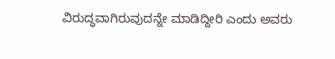ವಿರುದ್ಧವಾಗಿರುವುದನ್ನೇ ಮಾಡಿದ್ದೀರಿ ಎಂದು ಅವರು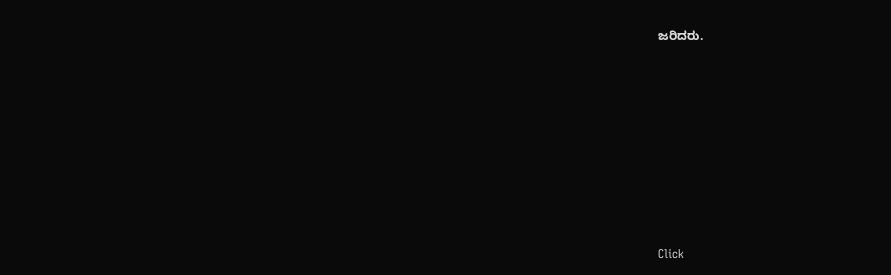ಜರಿದರು.












Click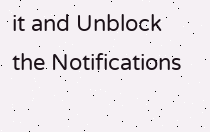it and Unblock the Notifications